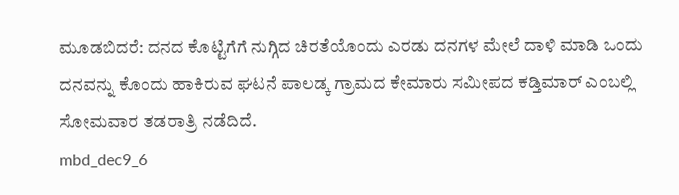ಮೂಡಬಿದರೆ: ದನದ ಕೊಟ್ಟಿಗೆಗೆ ನುಗ್ಗಿದ ಚಿರತೆಯೊಂದು ಎರಡು ದನಗಳ ಮೇಲೆ ದಾಳಿ ಮಾಡಿ ಒಂದು ದನವನ್ನು ಕೊಂದು ಹಾಕಿರುವ ಘಟನೆ ಪಾಲಡ್ಕ ಗ್ರಾಮದ ಕೇಮಾರು ಸಮೀಪದ ಕಡ್ತಿಮಾರ್ ಎಂಬಲ್ಲಿ ಸೋಮವಾರ ತಡರಾತ್ರಿ ನಡೆದಿದೆ.
mbd_dec9_6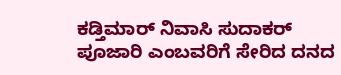ಕಡ್ತಿಮಾರ್ ನಿವಾಸಿ ಸುದಾಕರ್ ಪೂಜಾರಿ ಎಂಬವರಿಗೆ ಸೇರಿದ ದನದ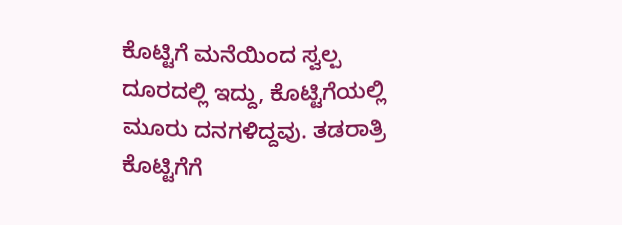ಕೊಟ್ಟಿಗೆ ಮನೆಯಿಂದ ಸ್ವಲ್ಪ ದೂರದಲ್ಲಿ ಇದ್ದು, ಕೊಟ್ಟಿಗೆಯಲ್ಲಿ ಮೂರು ದನಗಳಿದ್ದವು. ತಡರಾತ್ರಿ ಕೊಟ್ಟಿಗೆಗೆ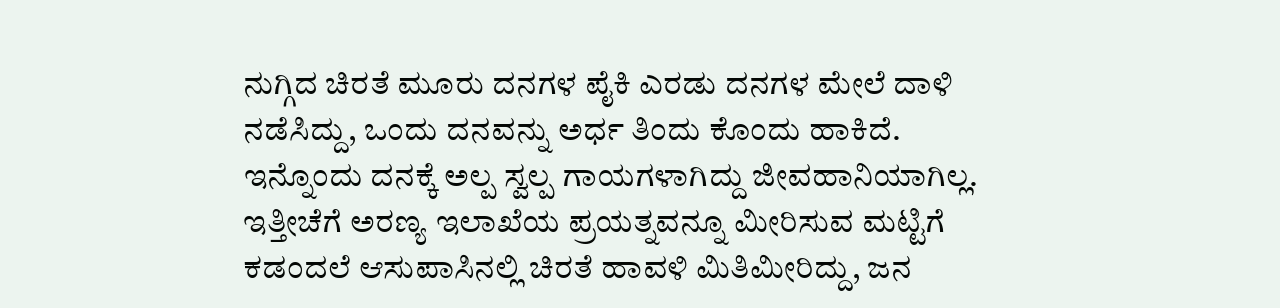ನುಗ್ಗಿದ ಚಿರತೆ ಮೂರು ದನಗಳ ಪೈಕಿ ಎರಡು ದನಗಳ ಮೇಲೆ ದಾಳಿ ನಡೆಸಿದ್ದು, ಒಂದು ದನವನ್ನು ಅರ್ಧ ತಿಂದು ಕೊಂದು ಹಾಕಿದೆ. ಇನ್ನೊಂದು ದನಕ್ಕೆ ಅಲ್ಪ ಸ್ವಲ್ಪ ಗಾಯಗಳಾಗಿದ್ದು ಜೀವಹಾನಿಯಾಗಿಲ್ಲ. ಇತ್ತೀಚೆಗೆ ಅರಣ್ಯ ಇಲಾಖೆಯ ಪ್ರಯತ್ನವನ್ನೂ ಮೀರಿಸುವ ಮಟ್ಟಿಗೆ ಕಡಂದಲೆ ಆಸುಪಾಸಿನಲ್ಲಿ ಚಿರತೆ ಹಾವಳಿ ಮಿತಿಮೀರಿದ್ದು, ಜನ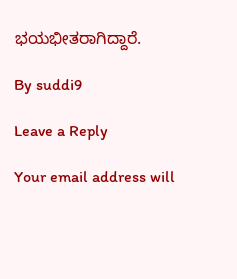ಭಯಭೀತರಾಗಿದ್ದಾರೆ.

By suddi9

Leave a Reply

Your email address will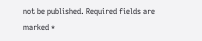not be published. Required fields are marked *